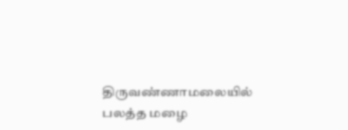திருவண்ணாமலையில் பலத்த மழை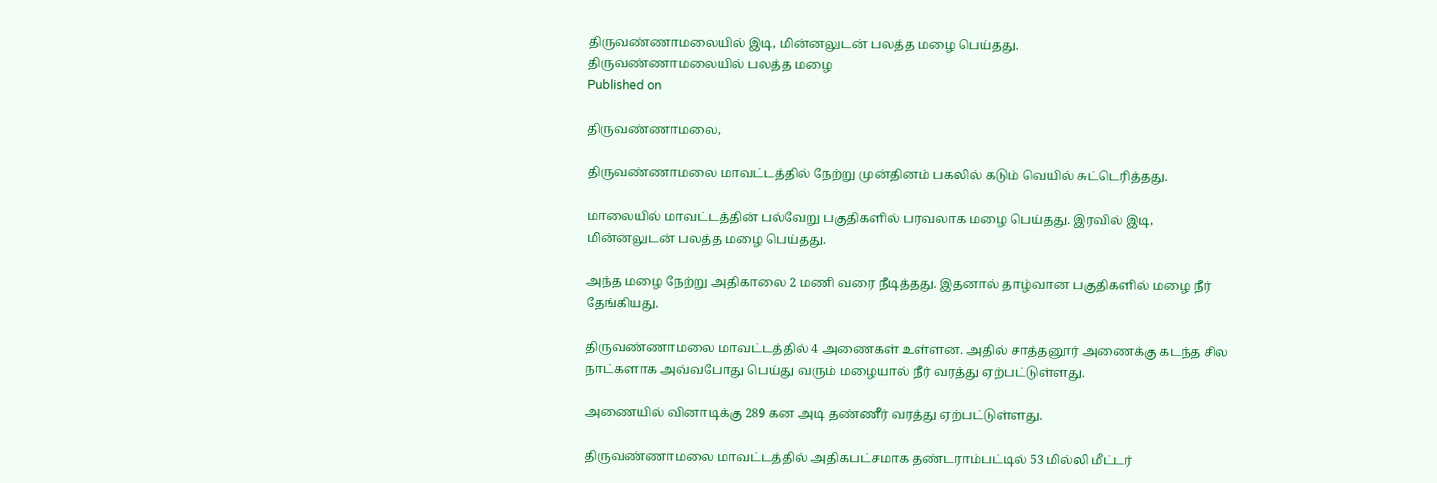திருவண்ணாமலையில் இடி, மின்னலுடன் பலத்த மழை பெய்தது.
திருவண்ணாமலையில் பலத்த மழை
Published on

திருவண்ணாமலை,

திருவண்ணாமலை மாவட்டத்தில் நேற்று முன்தினம் பகலில் கடும் வெயில் சுட்டெரித்தது.

மாலையில் மாவட்டத்தின் பல்வேறு பகுதிகளில் பரவலாக மழை பெய்தது. இரவில் இடி, மின்னலுடன் பலத்த மழை பெய்தது.

அந்த மழை நேற்று அதிகாலை 2 மணி வரை நீடித்தது. இதனால் தாழ்வான பகுதிகளில் மழை நீர் தேங்கியது.

திருவண்ணாமலை மாவட்டத்தில் 4 அணைகள் உள்ளன. அதில் சாத்தனூர் அணைக்கு கடந்த சில நாட்களாக அவ்வபோது பெய்து வரும் மழையால் நீர் வரத்து ஏற்பட்டுள்ளது.

அணையில் வினாடிக்கு 289 கன அடி தண்ணீர் வரத்து ஏற்பட்டுள்ளது.

திருவண்ணாமலை மாவட்டத்தில் அதிகபட்சமாக தண்டராம்பட்டில் 53 மில்லி மீட்டர்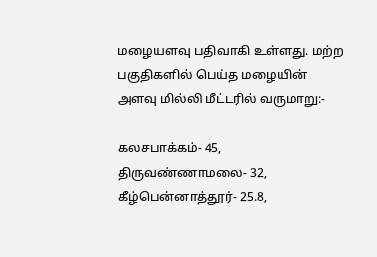மழையளவு பதிவாகி உள்ளது. மற்ற பகுதிகளில் பெய்த மழையின் அளவு மில்லி மீட்டரில் வருமாறு:-

கலசபாக்கம்- 45, திருவண்ணாமலை- 32, கீழ்பென்னாத்தூர்- 25.8,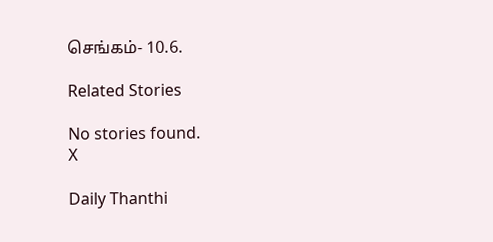செங்கம்- 10.6.

Related Stories

No stories found.
X

Daily Thanthi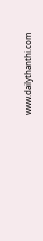www.dailythanthi.com